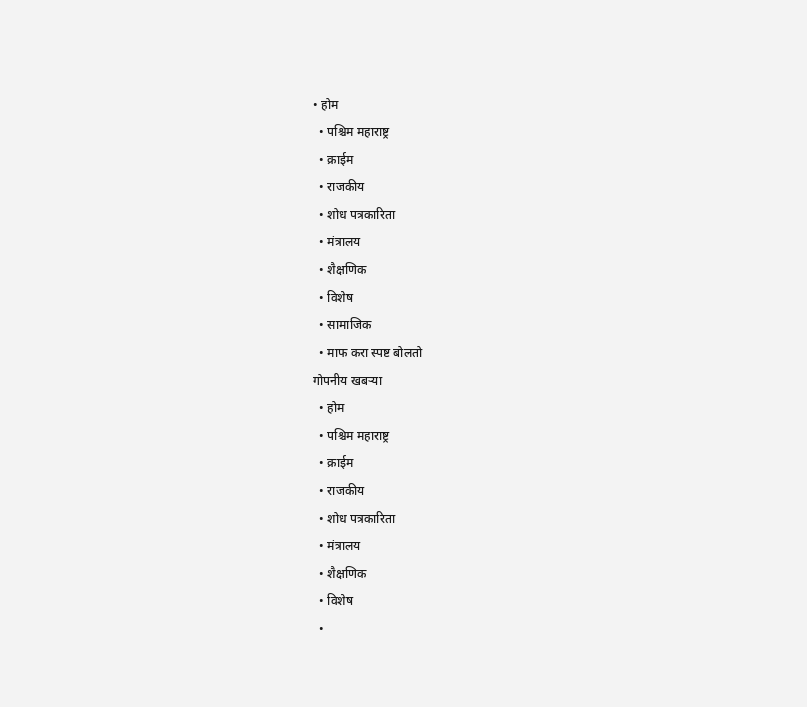• होम
  • पश्चिम महाराष्ट्र
  • क्राईम
  • राजकीय
  • शोध पत्रकारिता
  • मंत्रालय
  • शैक्षणिक
  • विशेष
  • सामाजिक
  • माफ करा स्पष्ट बोलतो
गोपनीय खबऱ्या
  • होम
  • पश्चिम महाराष्ट्र
  • क्राईम
  • राजकीय
  • शोध पत्रकारिता
  • मंत्रालय
  • शैक्षणिक
  • विशेष
  •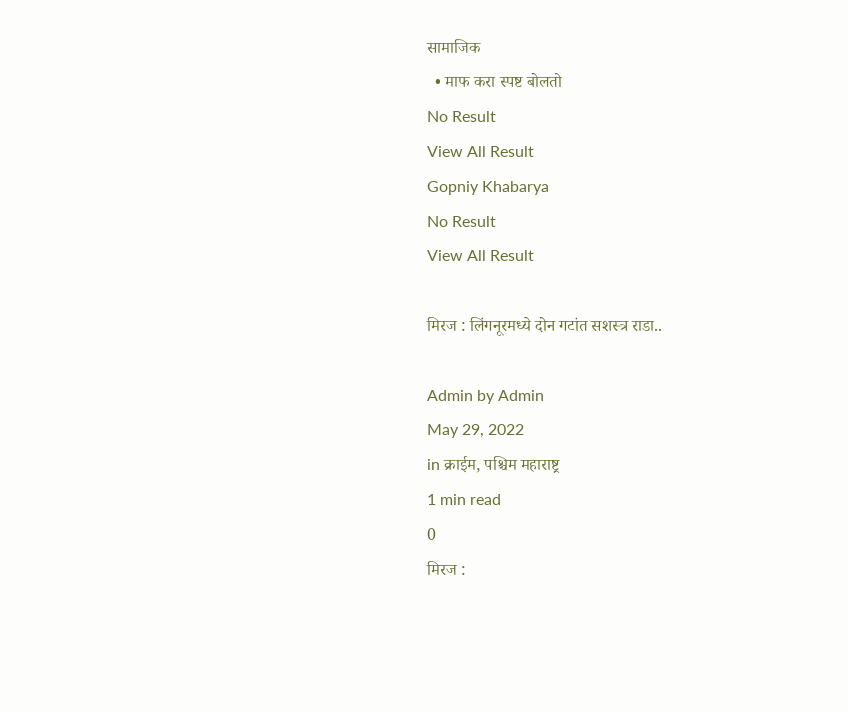सामाजिक
  • माफ करा स्पष्ट बोलतो
No Result
View All Result
Gopniy Khabarya
No Result
View All Result

मिरज : लिंगनूरमध्ये दोन गटांत सशस्त्र राडा..

Admin by Admin
May 29, 2022
in क्राईम, पश्चिम महाराष्ट्र
1 min read
0
मिरज :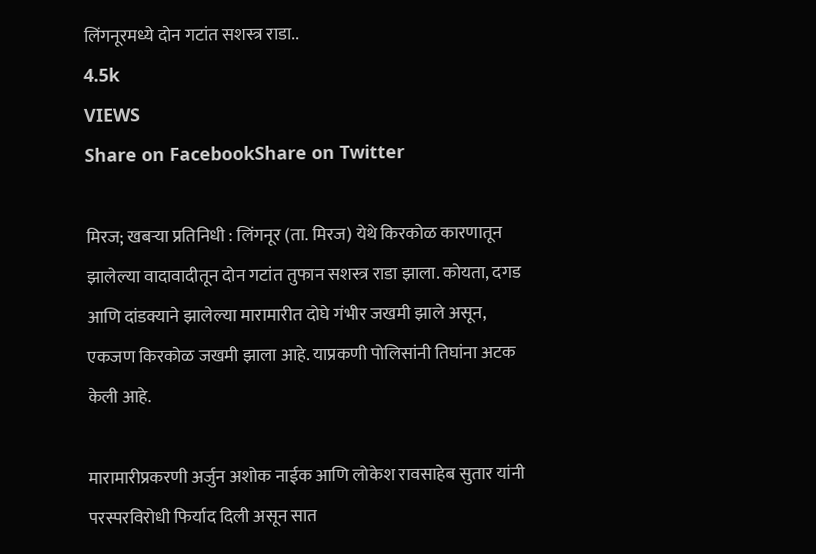लिंगनूरमध्ये दोन गटांत सशस्त्र राडा..
4.5k
VIEWS
Share on FacebookShare on Twitter

मिरज; खबऱ्या प्रतिनिधी : लिंगनूर (ता. मिरज) येथे किरकोळ कारणातून झालेल्या वादावादीतून दोन गटांत तुफान सशस्त्र राडा झाला. कोयता, दगड आणि दांडक्याने झालेल्या मारामारीत दोघे गंभीर जखमी झाले असून, एकजण किरकोळ जखमी झाला आहे. याप्रकणी पोलिसांनी तिघांना अटक केली आहे.

मारामारीप्रकरणी अर्जुन अशोक नाईक आणि लोकेश रावसाहेब सुतार यांनी परस्परविरोधी फिर्याद दिली असून सात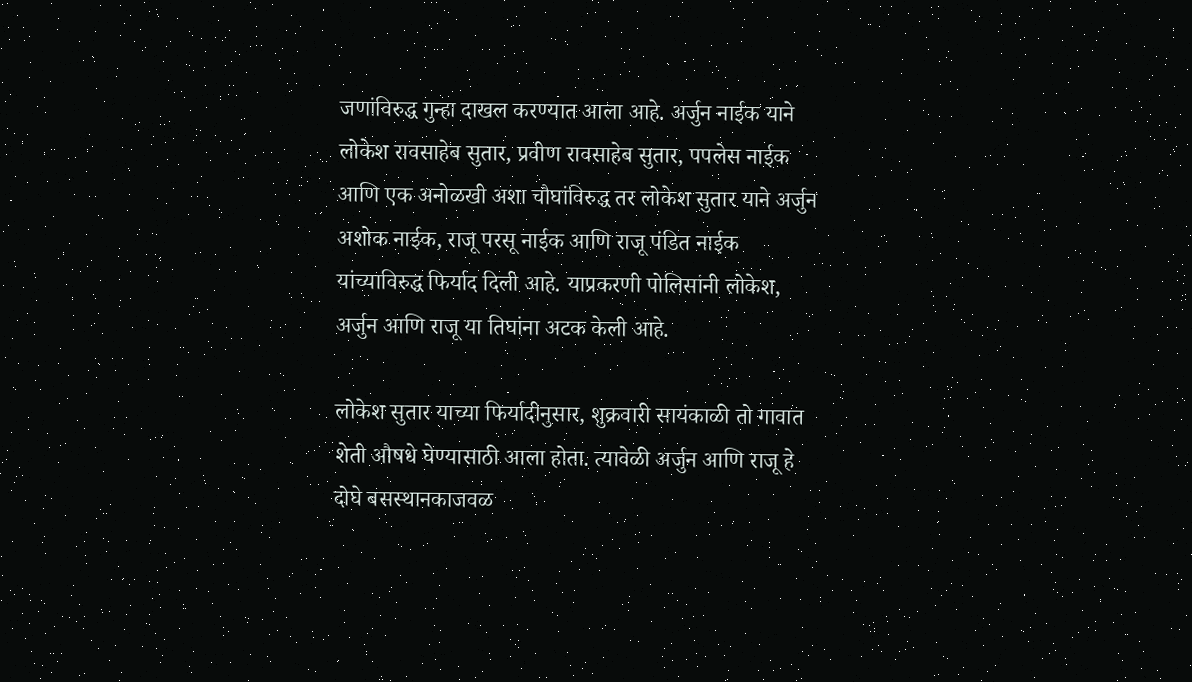जणांविरुद्ध गुन्हा दाखल करण्यात आला आहे. अर्जुन नाईक याने लोकेश रावसाहेब सुतार, प्रवीण रावसाहेब सुतार, पपलेस नाईक आणि एक अनोळखी अशा चौघांविरुद्ध तर लोकेश सुतार याने अर्जुन अशोक नाईक, राजू परसू नाईक आणि राजू पंडित नाईक यांच्याविरुद्ध फिर्याद दिली आहे. याप्रकरणी पोलिसांनी लोकेश, अर्जुन आणि राजू या तिघांना अटक केली आहे.

लोकेश सुतार याच्या फिर्यादीनुसार, शुक्रवारी सायंकाळी तो गावात शेती औषधे घेण्यासाठी आला होता. त्यावेळी अर्जुन आणि राजू हे दोघे बसस्थानकाजवळ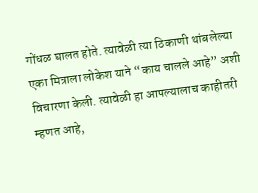गोंधळ घालत होते. त्यावेळी त्या ठिकाणी थांबलेल्या एका मित्राला लोकेश याने “काय चालले आहे” अशी विचारणा केली. त्यावेळी हा आपल्यालाच काहीतरी म्हणत आहे,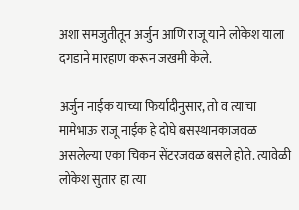अशा समजुतीतून अर्जुन आणि राजू याने लोकेश याला दगडाने मारहाण करून जखमी केले.

अर्जुन नाईक याच्या फिर्यादीनुसार, तो व त्याचा मामेभाऊ राजू नाईक हे दोघे बसस्थानकाजवळ असलेल्या एका चिकन सेंटरजवळ बसले होते. त्यावेळी लोकेश सुतार हा त्या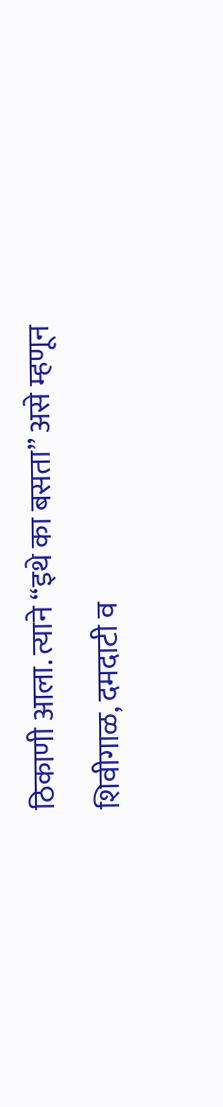ठिकाणी आला. त्याने “इथे का बसता” असे म्हणून शिवीगाळ, दमदाटी व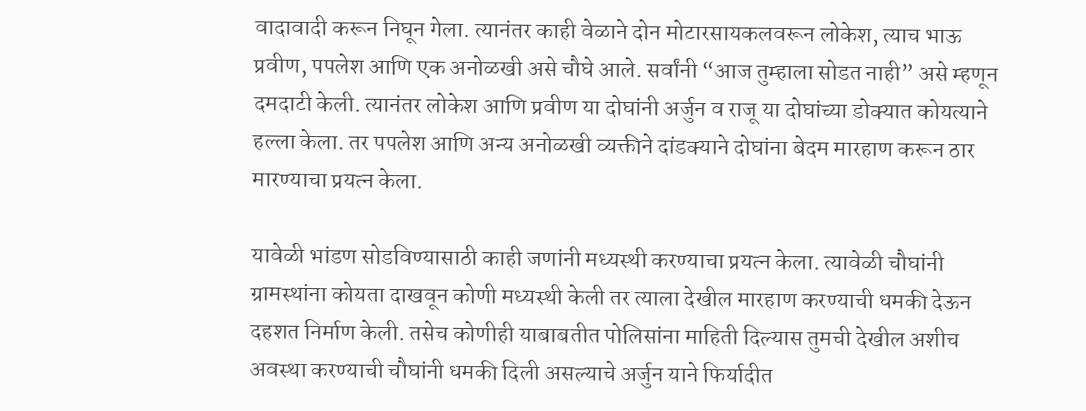वादावादी करून निघून गेला. त्यानंतर काही वेळाने दोन मोटारसायकलवरून लोकेश, त्याच भाऊ प्रवीण, पपलेश आणि एक अनोळखी असे चौघे आले. सर्वांनी “आज तुम्हाला सोडत नाही” असे म्हणून दमदाटी केली. त्यानंतर लोकेश आणि प्रवीण या दोघांनी अर्जुन व राजू या दोघांच्या डोक्यात कोयत्याने हल्ला केला. तर पपलेश आणि अन्य अनोळखी व्यक्तीने दांडक्याने दोघांना बेदम मारहाण करून ठार मारण्याचा प्रयत्न केला.

यावेळी भांडण सोडविण्यासाठी काही जणांनी मध्यस्थी करण्याचा प्रयत्न केला. त्यावेळी चौघांनी ग्रामस्थांना कोयता दाखवून कोणी मध्यस्थी केली तर त्याला देखील मारहाण करण्याची धमकी देऊन दहशत निर्माण केली. तसेच कोणीही याबाबतीत पोलिसांना माहिती दिल्यास तुमची देखील अशीच अवस्था करण्याची चौघांनी धमकी दिली असल्याचे अर्जुन याने फिर्यादीत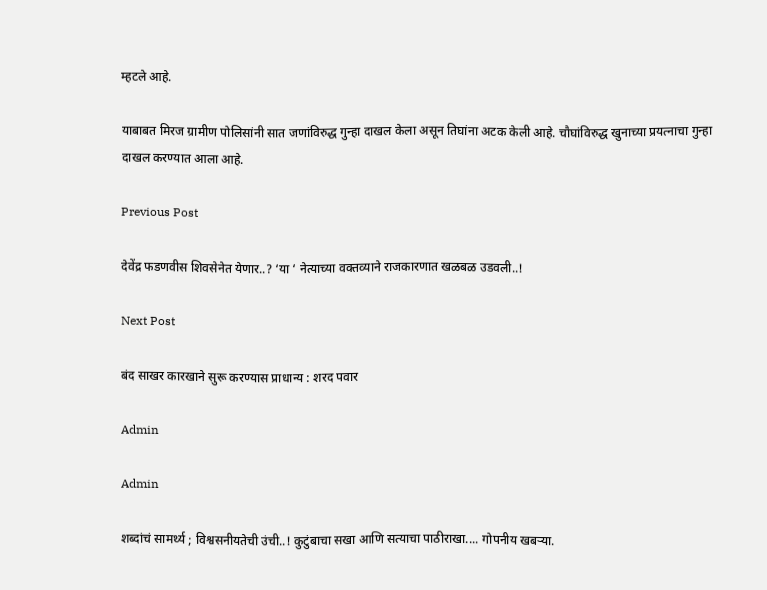म्हटले आहे.

याबाबत मिरज ग्रामीण पोलिसांनी सात जणांविरुद्ध गुन्हा दाखल केला असून तिघांना अटक केली आहे. चौघांविरुद्ध खुनाच्या प्रयत्नाचा गुन्हा दाखल करण्यात आला आहे.

Previous Post

देवेंद्र फडणवीस शिवसेनेत येणार..? ‘या ‘ नेत्याच्या वक्तव्याने राजकारणात खळबळ उडवली..!

Next Post

बंद साखर कारखाने सुरू करण्यास प्राधान्य : शरद पवार

Admin

Admin

शब्दांचं सामर्थ्य ; विश्वसनीयतेची उंची..! कुटुंबाचा सखा आणि सत्याचा पाठीराखा.... गोपनीय खबऱ्या.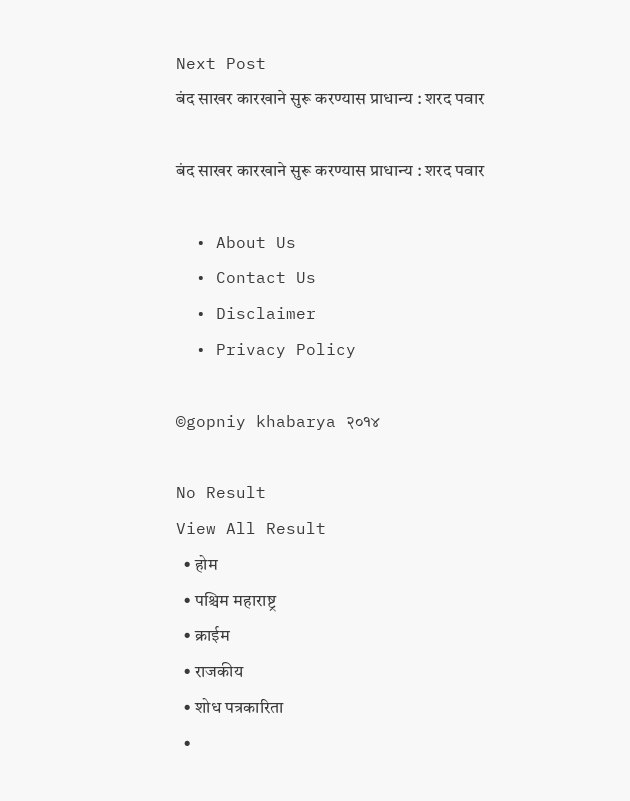Next Post
बंद साखर कारखाने सुरू करण्यास प्राधान्य : शरद पवार

बंद साखर कारखाने सुरू करण्यास प्राधान्य : शरद पवार

  • About Us
  • Contact Us
  • Disclaimer
  • Privacy Policy

©gopniy khabarya २०१४

No Result
View All Result
  • होम
  • पश्चिम महाराष्ट्र
  • क्राईम
  • राजकीय
  • शोध पत्रकारिता
  •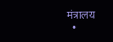मंत्रालय
  •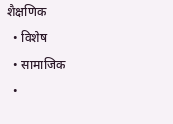शैक्षणिक
  • विशेष
  • सामाजिक
  •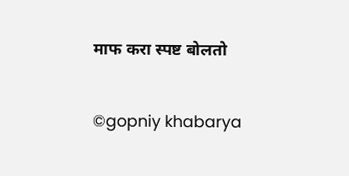माफ करा स्पष्ट बोलतो

©gopniy khabarya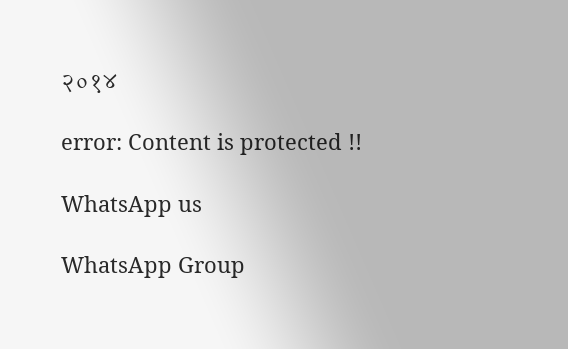२०१४

error: Content is protected !!

WhatsApp us

WhatsApp Group